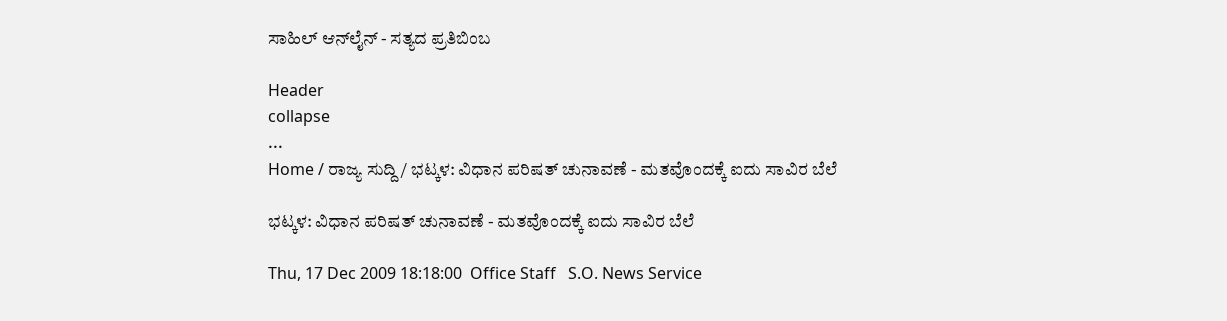ಸಾಹಿಲ್ ಆನ್‌ಲೈನ್ - ಸತ್ಯದ ಪ್ರತಿಬಿಂಬ

Header
collapse
...
Home / ರಾಜ್ಯ ಸುದ್ದಿ / ಭಟ್ಕಳ: ವಿಧಾನ ಪರಿಷತ್ ಚುನಾವಣೆ - ಮತವೊಂದಕ್ಕೆ ಐದು ಸಾವಿರ ಬೆಲೆ

ಭಟ್ಕಳ: ವಿಧಾನ ಪರಿಷತ್ ಚುನಾವಣೆ - ಮತವೊಂದಕ್ಕೆ ಐದು ಸಾವಿರ ಬೆಲೆ

Thu, 17 Dec 2009 18:18:00  Office Staff   S.O. News Service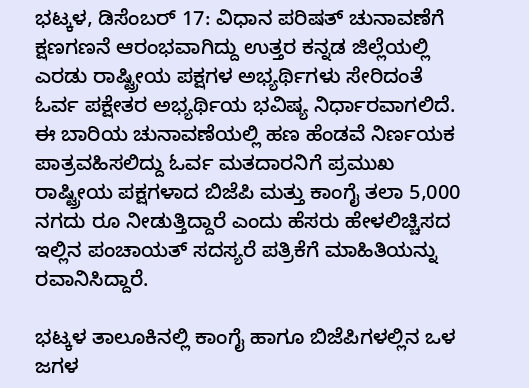ಭಟ್ಕಳ, ಡಿಸೆಂಬರ್ 17: ವಿಧಾನ ಪರಿಷತ್ ಚುನಾವಣೆಗೆ ಕ್ಷಣಗಣನೆ ಆರಂಭವಾಗಿದ್ದು ಉತ್ತರ ಕನ್ನಡ ಜಿಲ್ಲೆಯಲ್ಲಿ ಎರಡು ರಾಷ್ಟ್ರೀಯ ಪಕ್ಷಗಳ ಅಭ್ಯರ್ಥಿಗಳು ಸೇರಿದಂತೆ ಓರ್ವ ಪಕ್ಷೇತರ ಅಭ್ಯರ್ಥಿಯ ಭವಿಷ್ಯ ನಿರ್ಧಾರವಾಗಲಿದೆ. ಈ ಬಾರಿಯ ಚುನಾವಣೆಯಲ್ಲಿ ಹಣ ಹೆಂಡವೆ ನಿರ್ಣಯಕ ಪಾತ್ರವಹಿಸಲಿದ್ದು ಓರ್ವ ಮತದಾರನಿಗೆ ಪ್ರಮುಖ ರಾಷ್ಟ್ರೀಯ ಪಕ್ಷಗಳಾದ ಬಿಜೆಪಿ ಮತ್ತು ಕಾಂಗೈ ತಲಾ 5,000 ನಗದು ರೂ ನೀಡುತ್ತಿದ್ದಾರೆ ಎಂದು ಹೆಸರು ಹೇಳಲಿಚ್ಚಿಸದ ಇಲ್ಲಿನ ಪಂಚಾಯತ್ ಸದಸ್ಯರೆ ಪತ್ರಿಕೆಗೆ ಮಾಹಿತಿಯನ್ನು ರವಾನಿಸಿದ್ದಾರೆ.

ಭಟ್ಕಳ ತಾಲೂಕಿನಲ್ಲಿ ಕಾಂಗೈ ಹಾಗೂ ಬಿಜೆಪಿಗಳಲ್ಲಿನ ಒಳ ಜಗಳ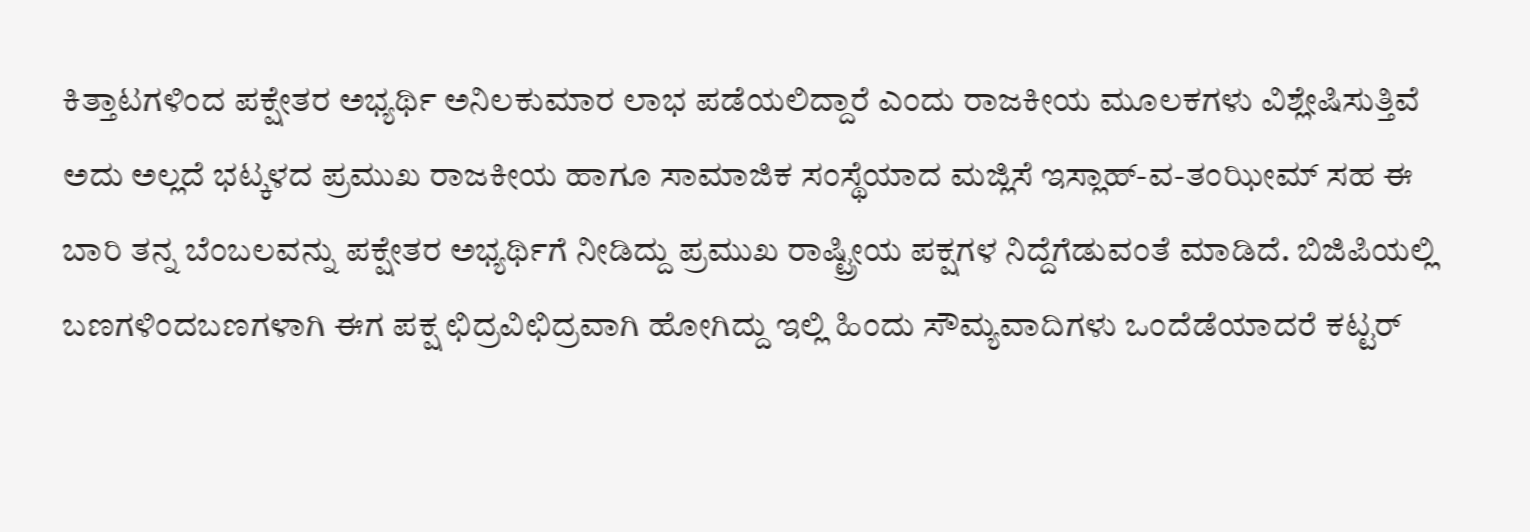ಕಿತ್ತಾಟಗಳಿಂದ ಪಕ್ಷೇತರ ಅಭ್ಯರ್ಥಿ ಅನಿಲಕುಮಾರ ಲಾಭ ಪಡೆಯಲಿದ್ದಾರೆ ಎಂದು ರಾಜಕೀಯ ಮೂಲಕಗಳು ವಿಶ್ಲೇಷಿಸುತ್ತಿವೆ ಅದು ಅಲ್ಲದೆ ಭಟ್ಕಳದ ಪ್ರಮುಖ ರಾಜಕೀಯ ಹಾಗೂ ಸಾಮಾಜಿಕ ಸಂಸ್ಥೆಯಾದ ಮಜ್ಲಿಸೆ ಇಸ್ಲಾಹ್-ವ-ತಂಝೀಮ್ ಸಹ ಈ ಬಾರಿ ತನ್ನ ಬೆಂಬಲವನ್ನು ಪಕ್ಷೇತರ ಅಭ್ಯರ್ಥಿಗೆ ನೀಡಿದ್ದು ಪ್ರಮುಖ ರಾಷ್ಟ್ರೀಯ ಪಕ್ಷಗಳ ನಿದ್ದೆಗೆಡುವಂತೆ ಮಾಡಿದೆ. ಬಿಜಿಪಿಯಲ್ಲಿ ಬಣಗಳಿಂದಬಣಗಳಾಗಿ ಈಗ ಪಕ್ಷ ಛಿದ್ರವಿಛಿದ್ರವಾಗಿ ಹೋಗಿದ್ದು ಇಲ್ಲಿ ಹಿಂದು ಸೌಮ್ಯವಾದಿಗಳು ಒಂದೆಡೆಯಾದರೆ ಕಟ್ಟರ್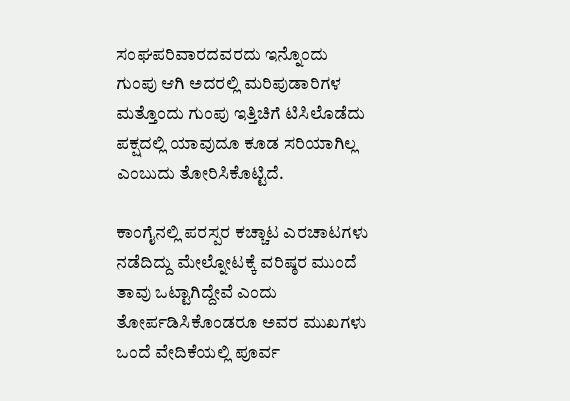ಸಂಘಪರಿವಾರದವರದು ಇನ್ನೊಂದು ಗುಂಪು ಆಗಿ ಅದರಲ್ಲಿ ಮರಿಪುಡಾರಿಗಳ ಮತ್ತೊಂದು ಗುಂಪು ಇತ್ತಿಚಿಗೆ ಟಿಸಿಲೊಡೆದು ಪಕ್ಷದಲ್ಲಿ ಯಾವುದೂ ಕೂಡ ಸರಿಯಾಗಿಲ್ಲ ಎಂಬುದು ತೋರಿಸಿಕೊಟ್ಟಿದೆ.

ಕಾಂಗೈನಲ್ಲಿ ಪರಸ್ಪರ ಕಚ್ಚಾಟ ಎರಚಾಟಗಳು ನಡೆದಿದ್ದು ಮೇಲ್ನೋಟಕ್ಕೆ ವರಿಷ್ಠರ ಮುಂದೆ ತಾವು ಒಟ್ಟಾಗಿದ್ದೇವೆ ಎಂದು ತೋರ್ಪಡಿಸಿಕೊಂಡರೂ ಅವರ ಮುಖಗಳು ಒಂದೆ ವೇದಿಕೆಯಲ್ಲಿ ಪೂರ್ವ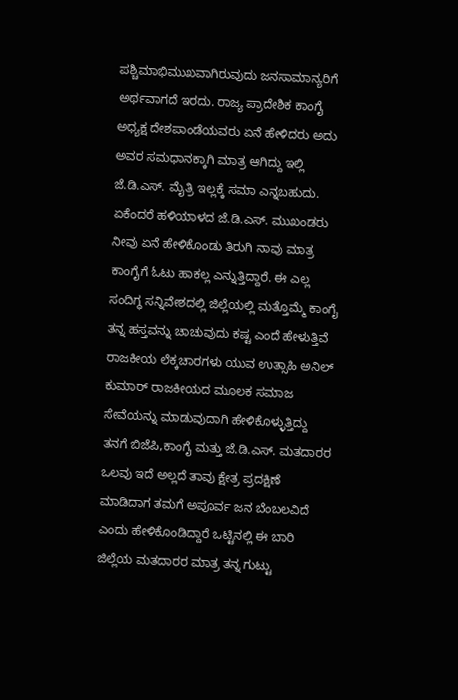ಪಶ್ಚಿಮಾಭಿಮುಖವಾಗಿರುವುದು ಜನಸಾಮಾನ್ಯರಿಗೆ ಅರ್ಥವಾಗದೆ ಇರದು. ರಾಜ್ಯ ಪ್ರಾದೇಶಿಕ ಕಾಂಗೈ ಅಧ್ಯಕ್ಷ ದೇಶಪಾಂಡೆಯವರು ಏನೆ ಹೇಳಿದರು ಅದು ಅವರ ಸಮಧಾನಕ್ಕಾಗಿ ಮಾತ್ರ ಆಗಿದ್ದು ಇಲ್ಲಿ ಜೆ.ಡಿ.ಎಸ್. ಮೈತ್ರಿ ಇಲ್ಲಕ್ಕೆ ಸಮಾ ಎನ್ನಬಹುದು. ಏಕೆಂದರೆ ಹಳಿಯಾಳದ ಜೆ.ಡಿ.ಎಸ್. ಮುಖಂಡರು ನೀವು ಏನೆ ಹೇಳಿಕೊಂಡು ತಿರುಗಿ ನಾವು ಮಾತ್ರ ಕಾಂಗೈಗೆ ಓಟು ಹಾಕಲ್ಲ ಎನ್ನುತ್ತಿದ್ದಾರೆ. ಈ ಎಲ್ಲ ಸಂದಿಗ್ಧ ಸನ್ನಿವೇಶದಲ್ಲಿ ಜಿಲ್ಲೆಯಲ್ಲಿ ಮತ್ತೊಮ್ಮೆ ಕಾಂಗೈ ತನ್ನ ಹಸ್ತವನ್ನು ಚಾಚುವುದು ಕಷ್ಟ ಎಂದೆ ಹೇಳುತ್ತಿವೆ ರಾಜಕೀಯ ಲೆಕ್ಕಚಾರಗಳು ಯುವ ಉತ್ಸಾಹಿ ಅನಿಲ್ ಕುಮಾರ್ ರಾಜಕೀಯದ ಮೂಲಕ ಸಮಾಜ ಸೇವೆಯನ್ನು ಮಾಡುವುದಾಗಿ ಹೇಳಿಕೊಳ್ಳುತ್ತಿದ್ದು ತನಗೆ ಬಿಜೆಪಿ,ಕಾಂಗೈ ಮತ್ತು ಜೆ.ಡಿ.ಎಸ್. ಮತದಾರರ ಒಲವು ಇದೆ ಅಲ್ಲದೆ ತಾವು ಕ್ಷೇತ್ರ ಪ್ರದಕ್ಷಿಣೆ ಮಾಡಿದಾಗ ತಮಗೆ ಅಪೂರ್ವ ಜನ ಬೆಂಬಲವಿದೆ ಎಂದು ಹೇಳಿಕೊಂಡಿದ್ದಾರೆ ಒಟ್ಟಿನಲ್ಲಿ ಈ ಬಾರಿ ಜಿಲ್ಲೆಯ ಮತದಾರರ ಮಾತ್ರ ತನ್ನ ಗುಟ್ಟು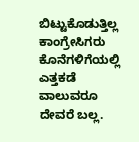ಬಿಟ್ಟುಕೊಡುತ್ತಿಲ್ಲ ಕಾಂಗ್ರೇಸಿಗರು ಕೊನೆಗಳಿಗೆಯಲ್ಲಿ ಎತ್ತಕಡೆ ವಾಲುವರೂ ದೇವರೆ ಬಲ್ಲ.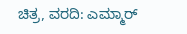ಚಿತ್ರ, ವರದಿ: ಎಮ್ಮಾರ್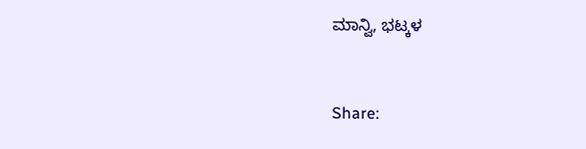ಮಾನ್ವಿ, ಭಟ್ಕಳ



Share: